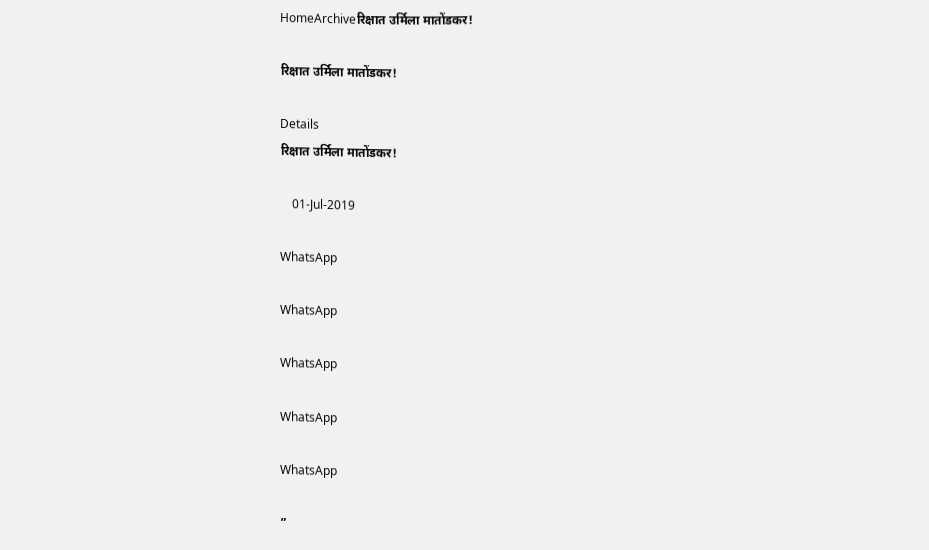HomeArchiveरिक्षात उर्मिला मातोंडकर!

रिक्षात उर्मिला मातोंडकर!

Details
रिक्षात उर्मिला मातोंडकर!

    01-Jul-2019

WhatsApp

WhatsApp

WhatsApp

WhatsApp

WhatsApp

”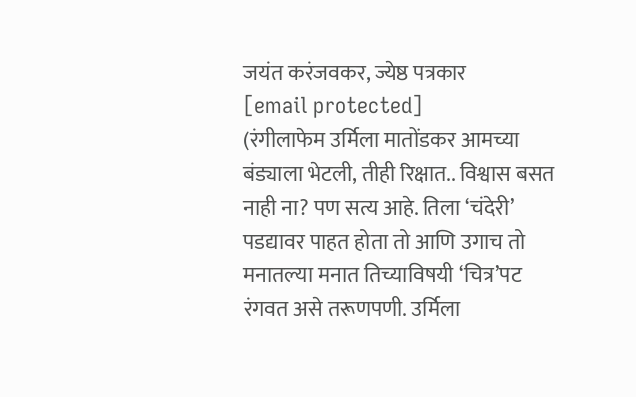जयंत करंजवकर, ज्येष्ठ पत्रकार
[email protected]
(रंगीलाफेम उर्मिला मातोंडकर आमच्या बंड्याला भेटली, तीही रिक्षात.. विश्वास बसत नाही ना? पण सत्य आहे. तिला ‘चंदेरी’ पडद्यावर पाहत होता तो आणि उगाच तो मनातल्या मनात तिच्याविषयी ‘चित्र’पट रंगवत असे तरूणपणी. उर्मिला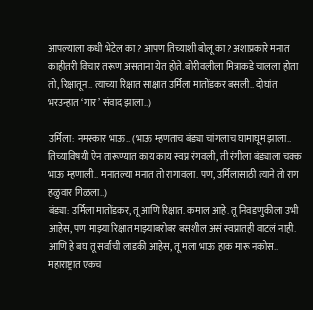आपल्याला कधी भेटेल का? आपण तिच्याशी बोलू का? अशाप्रकारे मनात काहीतरी विचार तरूण असताना येत होते. बोरीवलीला मित्राकडे चालला होता तो, रिक्षातून.. त्याच्या रिक्षात साक्षात उर्मिला मातोंडकर बसली.. दोघांत भरउन्हात ‘गार’ संवाद झाला..)

उर्मिला: नमस्कार भाऊ.. (भाऊ म्हणताच बंड्या चांगलाच घामाघूम झाला.. तिच्याविषयी ऐन तारूण्यात काय काय स्वप्न रंगवली, ती रंगीला बंड्याला चक्क भाऊ म्हणाली.. मनातल्या मनात तो रागावला. पण, उर्मिलासाठी त्याने तो राग हळुवार गिळला..)
बंड्या: उर्मिला मातोंडकर, तू आणि रिक्षात. कमाल आहे. तू निवडणुकीला उभी आहेस, पण माझ्या रिक्षात माझ्याबरोबर बसशील असं स्वप्नातही वाटलं नाही. आणि हे बघ तू सर्वांची लाडकी आहेस, तू मला भाऊ हाक मारू नकोस.. महाराष्ट्रात एकच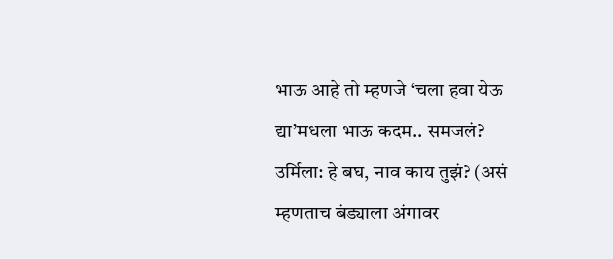भाऊ आहे तो म्हणजे ‘चला हवा येऊ द्या’मधला भाऊ कदम.. समजलं?
उर्मिला: हे बघ, नाव काय तुझं? (असं म्हणताच बंड्याला अंगावर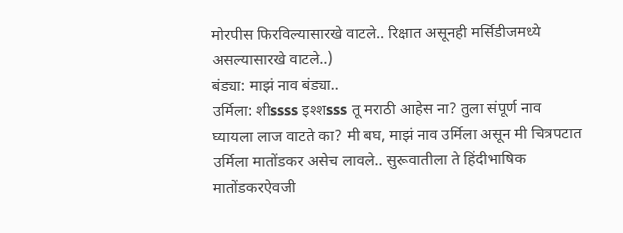मोरपीस फिरविल्यासारखे वाटले.. रिक्षात असूनही मर्सिडीजमध्ये असल्यासारखे वाटले..)
बंड्या: माझं नाव बंड्या..
उर्मिला: शीssss इश्शsss तू मराठी आहेस ना? तुला संपूर्ण नाव घ्यायला लाज वाटते का? मी बघ, माझं नाव उर्मिला असून मी चित्रपटात उर्मिला मातोंडकर असेच लावले.. सुरूवातीला ते हिंदीभाषिक मातोंडकरऐवजी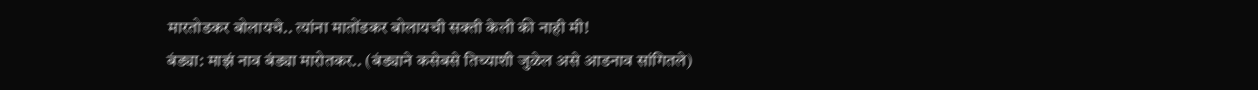मारतोडकर बोलायचे.. त्यांना मातोंडकर बोलायची सक्ती केली की नाही मी!
बंड्या: माझं नाव बंड्या मारोतकर.. (बंड्याने कसेबसे तिच्याशी जुळेल असे आडनाव सांगितले)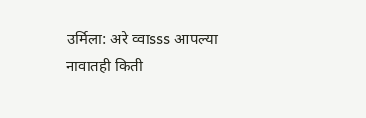उर्मिला: अरे व्वाsss आपल्या नावातही किती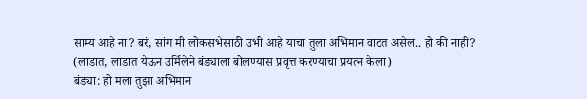साम्य आहे ना? बरं, सांग मी लोकसभेसाठी उभी आहे याचा तुला अभिमान वाटत असेल.. हो की नाही? (लाडात, लाडात येऊन उर्मिलेने बंड्याला बोलण्यास प्रवृत्त करण्याचा प्रयत्न केला)
बंड्या: हो मला तुझा अभिमान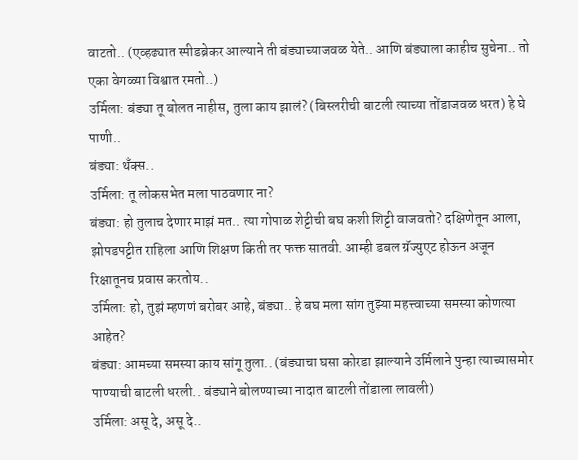वाटतो.. (एव्हढ्यात स्पीडब्रेकर आल्याने ती बंड्याच्याजवळ येते.. आणि बंड्याला काहीच सुचेना.. तो एका वेगळ्या विश्वात रमतो..)
उर्मिला: बंड्या तू बोलत नाहीस, तुला काय झालं? (बिस्लरीची बाटली त्याच्या तोंडाजवळ धरत) हे घे पाणी..
बंड्या: थँक्स..
उर्मिला: तू लोकसभेत मला पाठवणार ना?
बंड्या: हो तुलाच देणार माझं मत.. त्या गोपाळ शेट्टीची बघ कशी शिट्टी वाजवतो? दक्षिणेतून आला, झोपडपट्टीत राहिला आणि शिक्षण किती तर फक्त सातवी. आम्ही डबल ग्रॅज्युएट होऊन अजून रिक्षातूनच प्रवास करतोय..
उर्मिला: हो, तुझं म्हणणं बरोबर आहे, बंड्या.. हे बघ मला सांग तुझ्या महत्त्वाच्या समस्या कोणत्या आहेत?
बंड्या: आमच्या समस्या काय सांगू तुला.. (बंड्याचा घसा कोरडा झाल्याने उर्मिलाने पुन्हा त्याच्यासमोर पाण्याची बाटली धरली.. बंड्याने बोलण्याच्या नादात बाटली तोंडाला लावली)
उर्मिला: असू दे, असू दे..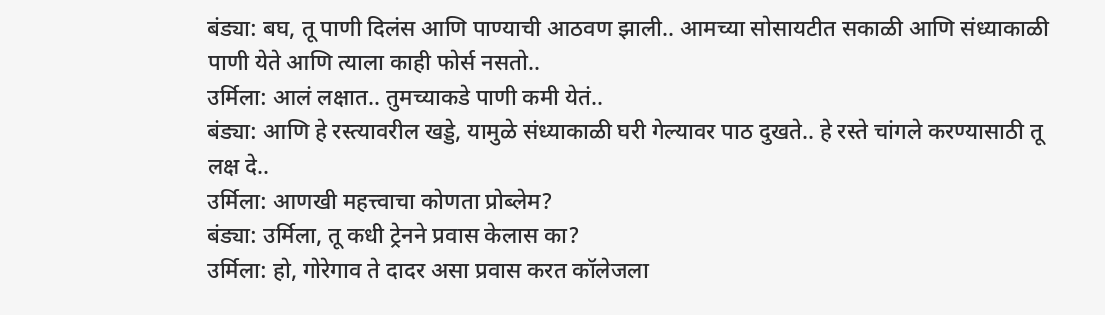बंड्या: बघ, तू पाणी दिलंस आणि पाण्याची आठवण झाली.. आमच्या सोसायटीत सकाळी आणि संध्याकाळी पाणी येते आणि त्याला काही फोर्स नसतो..
उर्मिला: आलं लक्षात.. तुमच्याकडे पाणी कमी येतं..
बंड्या: आणि हे रस्त्यावरील खड्डे, यामुळे संध्याकाळी घरी गेल्यावर पाठ दुखते.. हे रस्ते चांगले करण्यासाठी तू लक्ष दे..
उर्मिला: आणखी महत्त्वाचा कोणता प्रोब्लेम?
बंड्या: उर्मिला, तू कधी ट्रेनने प्रवास केलास का?
उर्मिला: हो, गोरेगाव ते दादर असा प्रवास करत कॉलेजला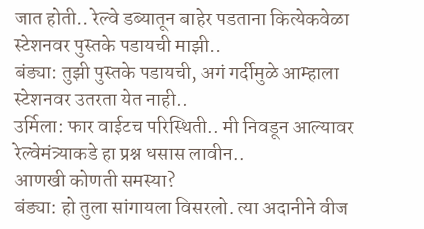जात होती.. रेल्वे डब्यातून बाहेर पडताना कित्येकवेळा स्टेशनवर पुस्तके पडायची माझी..
बंड्या: तुझी पुस्तके पडायची, अगं गर्दीमुळे आम्हाला स्टेशनवर उतरता येत नाही..
उर्मिला: फार वाईटच परिस्थिती.. मी निवडून आल्यावर रेल्वेमंत्र्याकडे हा प्रश्न धसास लावीन..
आणखी कोणती समस्या?
बंड्या: हो तुला सांगायला विसरलो. त्या अदानीने वीज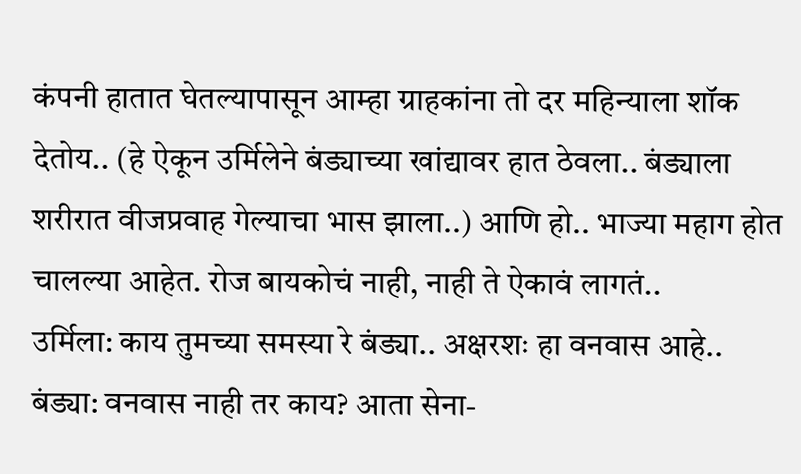कंपनी हातात घेतल्यापासून आम्हा ग्राहकांना तो दर महिन्याला शॉक देतोय.. (हे ऐकून उर्मिलेने बंड्याच्या खांद्यावर हात ठेवला.. बंड्याला शरीरात वीजप्रवाह गेल्याचा भास झाला..) आणि हो.. भाज्या महाग होत चालल्या आहेत. रोज बायकोचं नाही, नाही ते ऐकावं लागतं..
उर्मिला: काय तुमच्या समस्या रे बंड्या.. अक्षरशः हा वनवास आहे..
बंड्या: वनवास नाही तर काय? आता सेना-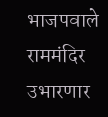भाजपवाले राममंदिर उभारणार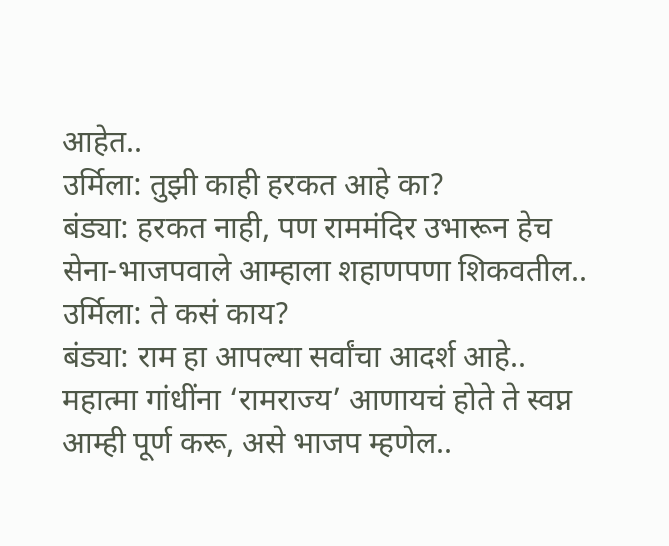आहेत..
उर्मिला: तुझी काही हरकत आहे का?
बंड्या: हरकत नाही, पण राममंदिर उभारून हेच सेना-भाजपवाले आम्हाला शहाणपणा शिकवतील..
उर्मिला: ते कसं काय?
बंड्या: राम हा आपल्या सर्वांचा आदर्श आहे.. महात्मा गांधींना ‘रामराज्य’ आणायचं होते ते स्वप्न आम्ही पूर्ण करू, असे भाजप म्हणेल..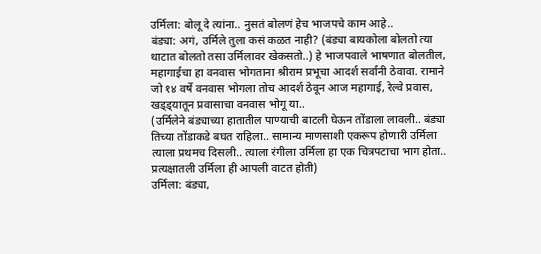उर्मिला: बोलू दे त्यांना.. नुसतं बोलणं हेच भाजपचे काम आहे..
बंड्या: अगं, उर्मिले तुला कसं कळत नाही? (बंड्या बायकोला बोलतो त्या थाटात बोलतो तसा उर्मिलावर खेकसतो..) हे भाजपवाले भाषणात बोलतील, महागाईचा हा वनवास भोगताना श्रीराम प्रभूचा आदर्श सर्वांनी ठेवावा. रामाने जो १४ वर्षे वनवास भोगला तोच आदर्श ठेवून आज महागाई, रेल्वे प्रवास, खड्ड्यातून प्रवासाचा वनवास भोगू या..
(उर्मिलेने बंड्याच्या हातातील पाण्याची बाटली घेऊन तोंडाला लावली.. बंड्या तिच्या तोंडाकडे बघत राहिला.. सामान्य माणसाशी एकरूप होणारी उर्मिला त्याला प्रथमच दिसली.. त्याला रंगीला उर्मिला हा एक चित्रपटाचा भाग होता.. प्रत्यक्षातली उर्मिला ही आपली वाटत होती)
उर्मिला: बंड्या,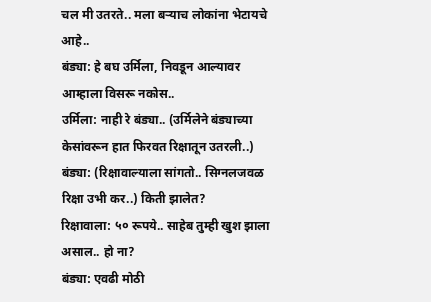चल मी उतरते.. मला बऱ्याच लोकांना भेटायचे आहे..
बंड्या: हे बघ उर्मिला, निवडून आल्यावर आम्हाला विसरू नकोस..
उर्मिला: नाही रे बंड्या.. (उर्मिलेने बंड्याच्या केसांवरून हात फिरवत रिक्षातून उतरली..)
बंड्या: (रिक्षावाल्याला सांगतो.. सिग्नलजवळ रिक्षा उभी कर..) किती झालेत?
रिक्षावाला: ५० रूपये.. साहेब तुम्ही खुश झाला असाल.. हो ना?
बंड्या: एवढी मोठी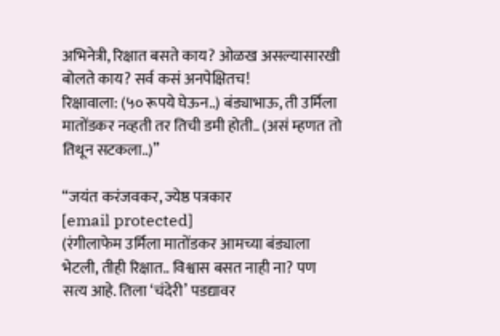अभिनेत्री, रिक्षात बसते काय? ओळख असल्यासारखी बोलते काय? सर्व कसं अनपेक्षितच!
रिक्षावाला: (५० रूपये घेऊन..) बंड्याभाऊ, ती उर्मिला मातोंडकर नव्हती तर तिची डमी होती.. (असं म्हणत तो तिथून सटकला..)”

“जयंत करंजवकर, ज्येष्ठ पत्रकार
[email protected]
(रंगीलाफेम उर्मिला मातोंडकर आमच्या बंड्याला भेटली, तीही रिक्षात.. विश्वास बसत नाही ना? पण सत्य आहे. तिला ‘चंदेरी’ पडद्यावर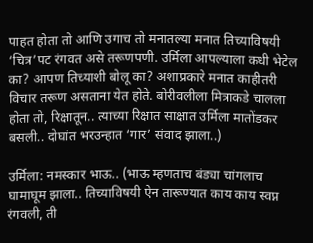पाहत होता तो आणि उगाच तो मनातल्या मनात तिच्याविषयी ‘चित्र’पट रंगवत असे तरूणपणी. उर्मिला आपल्याला कधी भेटेल का? आपण तिच्याशी बोलू का? अशाप्रकारे मनात काहीतरी विचार तरूण असताना येत होते. बोरीवलीला मित्राकडे चालला होता तो, रिक्षातून.. त्याच्या रिक्षात साक्षात उर्मिला मातोंडकर बसली.. दोघांत भरउन्हात ‘गार’ संवाद झाला..)

उर्मिला: नमस्कार भाऊ.. (भाऊ म्हणताच बंड्या चांगलाच घामाघूम झाला.. तिच्याविषयी ऐन तारूण्यात काय काय स्वप्न रंगवली, ती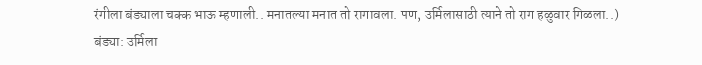रंगीला बंड्याला चक्क भाऊ म्हणाली.. मनातल्या मनात तो रागावला. पण, उर्मिलासाठी त्याने तो राग हळुवार गिळला..)
बंड्या: उर्मिला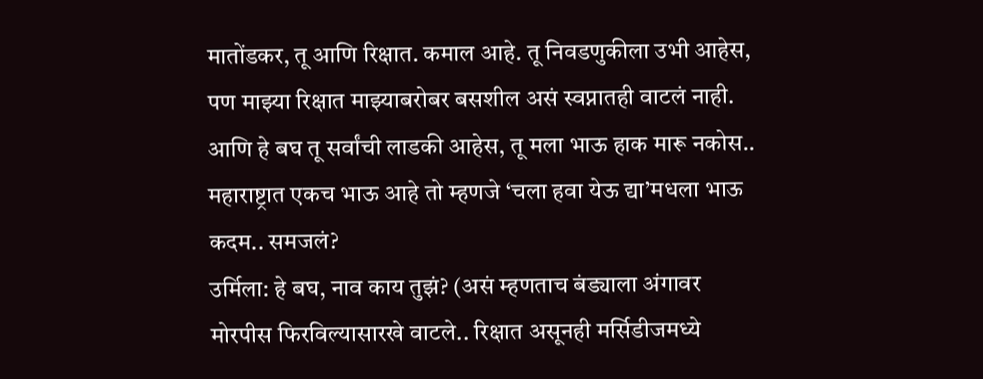मातोंडकर, तू आणि रिक्षात. कमाल आहे. तू निवडणुकीला उभी आहेस, पण माझ्या रिक्षात माझ्याबरोबर बसशील असं स्वप्नातही वाटलं नाही. आणि हे बघ तू सर्वांची लाडकी आहेस, तू मला भाऊ हाक मारू नकोस.. महाराष्ट्रात एकच भाऊ आहे तो म्हणजे ‘चला हवा येऊ द्या’मधला भाऊ कदम.. समजलं?
उर्मिला: हे बघ, नाव काय तुझं? (असं म्हणताच बंड्याला अंगावर मोरपीस फिरविल्यासारखे वाटले.. रिक्षात असूनही मर्सिडीजमध्ये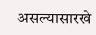असल्यासारखे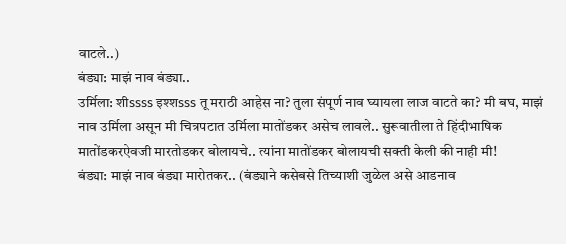वाटले..)
बंड्या: माझं नाव बंड्या..
उर्मिला: शीssss इश्शsss तू मराठी आहेस ना? तुला संपूर्ण नाव घ्यायला लाज वाटते का? मी बघ, माझं नाव उर्मिला असून मी चित्रपटात उर्मिला मातोंडकर असेच लावले.. सुरूवातीला ते हिंदीभाषिक मातोंडकरऐवजी मारतोडकर बोलायचे.. त्यांना मातोंडकर बोलायची सक्ती केली की नाही मी!
बंड्या: माझं नाव बंड्या मारोतकर.. (बंड्याने कसेबसे तिच्याशी जुळेल असे आडनाव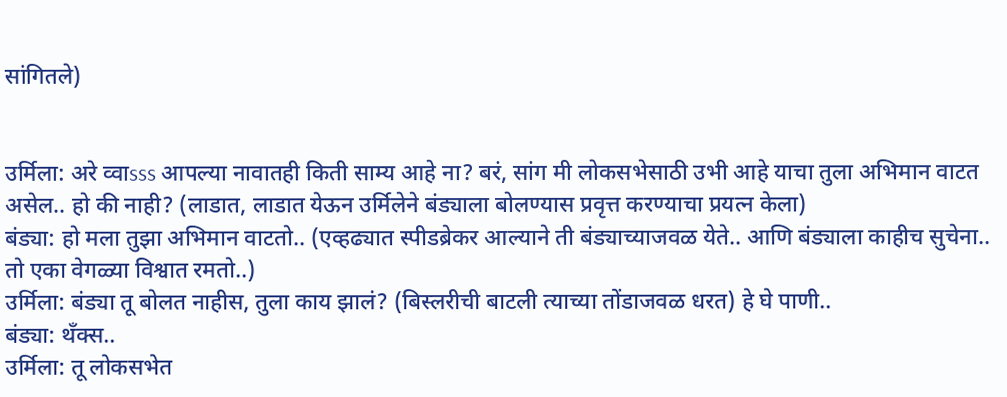सांगितले)


उर्मिला: अरे व्वाsss आपल्या नावातही किती साम्य आहे ना? बरं, सांग मी लोकसभेसाठी उभी आहे याचा तुला अभिमान वाटत असेल.. हो की नाही? (लाडात, लाडात येऊन उर्मिलेने बंड्याला बोलण्यास प्रवृत्त करण्याचा प्रयत्न केला)
बंड्या: हो मला तुझा अभिमान वाटतो.. (एव्हढ्यात स्पीडब्रेकर आल्याने ती बंड्याच्याजवळ येते.. आणि बंड्याला काहीच सुचेना.. तो एका वेगळ्या विश्वात रमतो..)
उर्मिला: बंड्या तू बोलत नाहीस, तुला काय झालं? (बिस्लरीची बाटली त्याच्या तोंडाजवळ धरत) हे घे पाणी..
बंड्या: थँक्स..
उर्मिला: तू लोकसभेत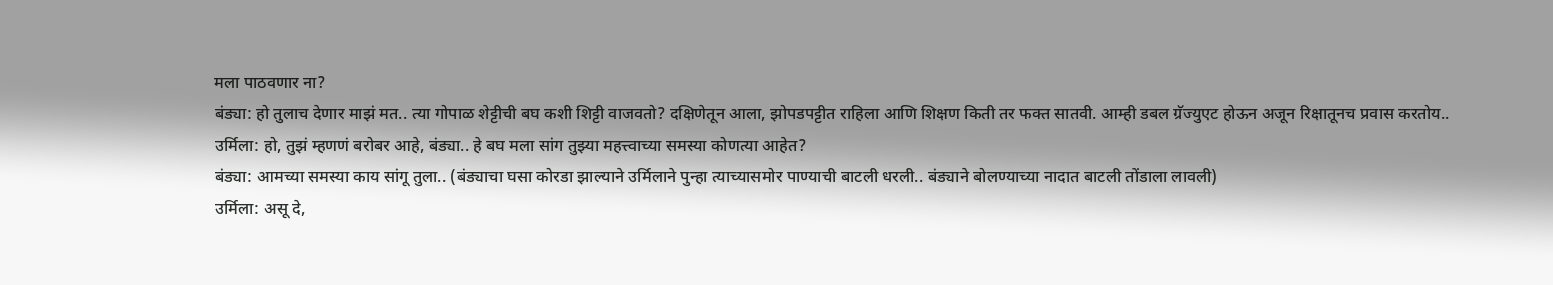मला पाठवणार ना?
बंड्या: हो तुलाच देणार माझं मत.. त्या गोपाळ शेट्टीची बघ कशी शिट्टी वाजवतो? दक्षिणेतून आला, झोपडपट्टीत राहिला आणि शिक्षण किती तर फक्त सातवी. आम्ही डबल ग्रॅज्युएट होऊन अजून रिक्षातूनच प्रवास करतोय..
उर्मिला: हो, तुझं म्हणणं बरोबर आहे, बंड्या.. हे बघ मला सांग तुझ्या महत्त्वाच्या समस्या कोणत्या आहेत?
बंड्या: आमच्या समस्या काय सांगू तुला.. (बंड्याचा घसा कोरडा झाल्याने उर्मिलाने पुन्हा त्याच्यासमोर पाण्याची बाटली धरली.. बंड्याने बोलण्याच्या नादात बाटली तोंडाला लावली)
उर्मिला: असू दे,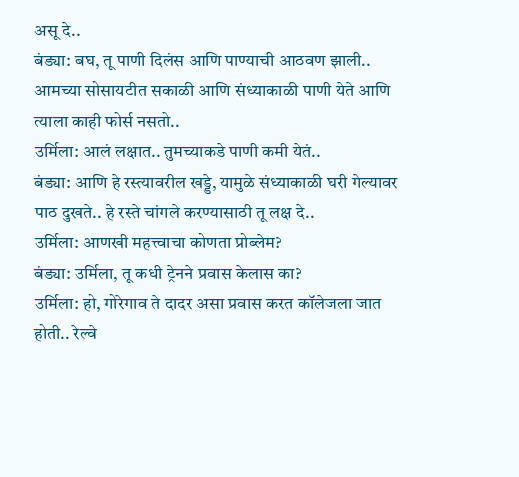असू दे..
बंड्या: बघ, तू पाणी दिलंस आणि पाण्याची आठवण झाली.. आमच्या सोसायटीत सकाळी आणि संध्याकाळी पाणी येते आणि त्याला काही फोर्स नसतो..
उर्मिला: आलं लक्षात.. तुमच्याकडे पाणी कमी येतं..
बंड्या: आणि हे रस्त्यावरील खड्डे, यामुळे संध्याकाळी घरी गेल्यावर पाठ दुखते.. हे रस्ते चांगले करण्यासाठी तू लक्ष दे..
उर्मिला: आणखी महत्त्वाचा कोणता प्रोब्लेम?
बंड्या: उर्मिला, तू कधी ट्रेनने प्रवास केलास का?
उर्मिला: हो, गोरेगाव ते दादर असा प्रवास करत कॉलेजला जात होती.. रेल्वे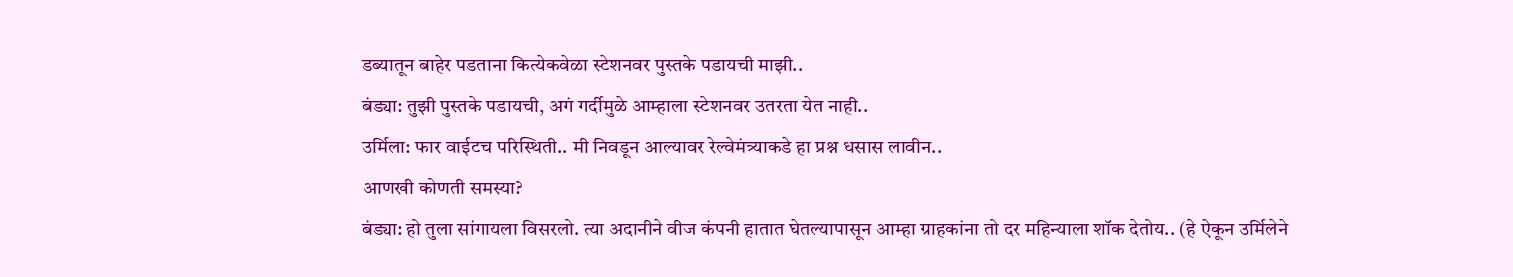डब्यातून बाहेर पडताना कित्येकवेळा स्टेशनवर पुस्तके पडायची माझी..
बंड्या: तुझी पुस्तके पडायची, अगं गर्दीमुळे आम्हाला स्टेशनवर उतरता येत नाही..
उर्मिला: फार वाईटच परिस्थिती.. मी निवडून आल्यावर रेल्वेमंत्र्याकडे हा प्रश्न धसास लावीन..
आणखी कोणती समस्या?
बंड्या: हो तुला सांगायला विसरलो. त्या अदानीने वीज कंपनी हातात घेतल्यापासून आम्हा ग्राहकांना तो दर महिन्याला शॉक देतोय.. (हे ऐकून उर्मिलेने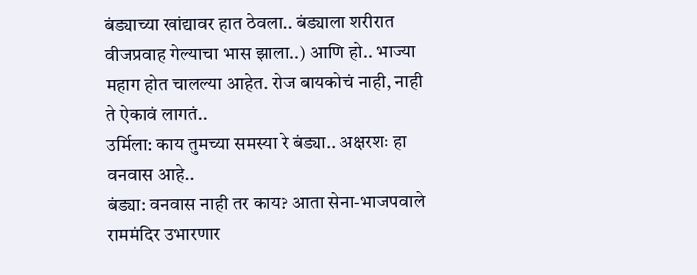बंड्याच्या खांद्यावर हात ठेवला.. बंड्याला शरीरात वीजप्रवाह गेल्याचा भास झाला..) आणि हो.. भाज्या महाग होत चालल्या आहेत. रोज बायकोचं नाही, नाही ते ऐकावं लागतं..
उर्मिला: काय तुमच्या समस्या रे बंड्या.. अक्षरशः हा वनवास आहे..
बंड्या: वनवास नाही तर काय? आता सेना-भाजपवाले राममंदिर उभारणार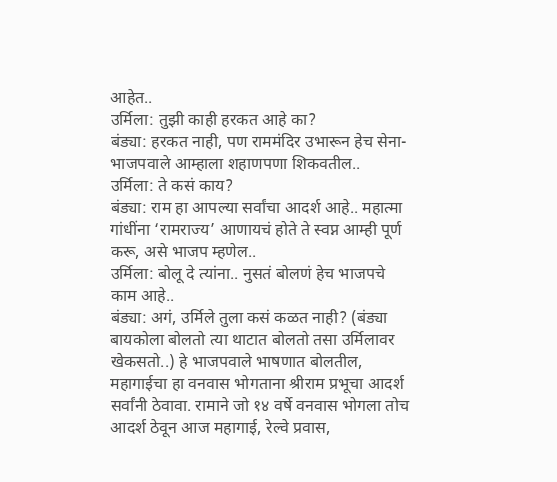आहेत..
उर्मिला: तुझी काही हरकत आहे का?
बंड्या: हरकत नाही, पण राममंदिर उभारून हेच सेना-भाजपवाले आम्हाला शहाणपणा शिकवतील..
उर्मिला: ते कसं काय?
बंड्या: राम हा आपल्या सर्वांचा आदर्श आहे.. महात्मा गांधींना ‘रामराज्य’ आणायचं होते ते स्वप्न आम्ही पूर्ण करू, असे भाजप म्हणेल..
उर्मिला: बोलू दे त्यांना.. नुसतं बोलणं हेच भाजपचे काम आहे..
बंड्या: अगं, उर्मिले तुला कसं कळत नाही? (बंड्या बायकोला बोलतो त्या थाटात बोलतो तसा उर्मिलावर खेकसतो..) हे भाजपवाले भाषणात बोलतील, महागाईचा हा वनवास भोगताना श्रीराम प्रभूचा आदर्श सर्वांनी ठेवावा. रामाने जो १४ वर्षे वनवास भोगला तोच आदर्श ठेवून आज महागाई, रेल्वे प्रवास,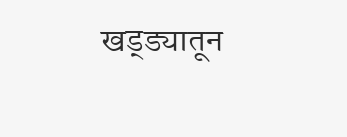खड्ड्यातून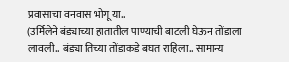प्रवासाचा वनवास भोगू या..
(उर्मिलेने बंड्याच्या हातातील पाण्याची बाटली घेऊन तोंडाला लावली.. बंड्या तिच्या तोंडाकडे बघत राहिला.. सामान्य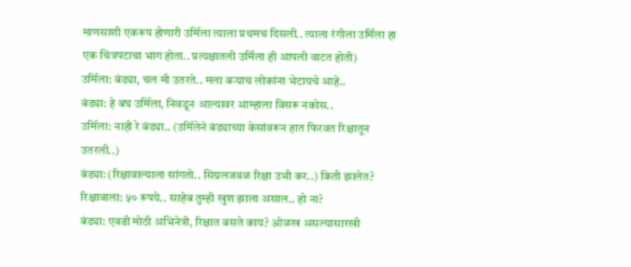माणसाशी एकरूप होणारी उर्मिला त्याला प्रथमच दिसली.. त्याला रंगीला उर्मिला हा एक चित्रपटाचा भाग होता.. प्रत्यक्षातली उर्मिला ही आपली वाटत होती)
उर्मिला: बंड्या, चल मी उतरते.. मला बऱ्याच लोकांना भेटायचे आहे..
बंड्या: हे बघ उर्मिला, निवडून आल्यावर आम्हाला विसरू नकोस..
उर्मिला: नाही रे बंड्या.. (उर्मिलेने बंड्याच्या केसांवरून हात फिरवत रिक्षातून उतरली..)
बंड्या: (रिक्षावाल्याला सांगतो.. सिग्नलजवळ रिक्षा उभी कर..) किती झालेत?
रिक्षावाला: ५० रूपये.. साहेब तुम्ही खुश झाला असाल.. हो ना?
बंड्या: एवढी मोठी अभिनेत्री, रिक्षात बसते काय? ओळख असल्यासारखी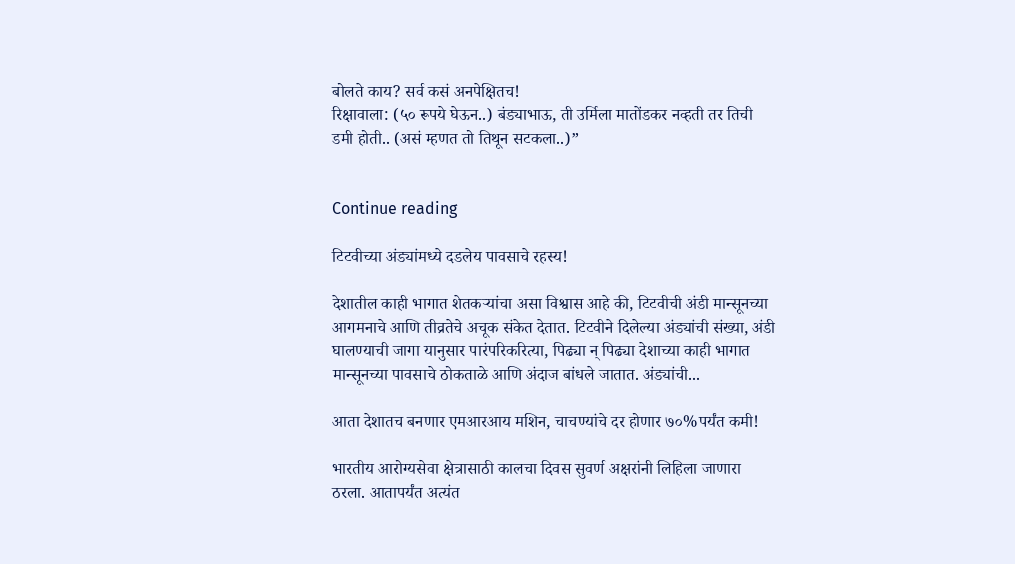बोलते काय? सर्व कसं अनपेक्षितच!
रिक्षावाला: (५० रूपये घेऊन..) बंड्याभाऊ, ती उर्मिला मातोंडकर नव्हती तर तिची डमी होती.. (असं म्हणत तो तिथून सटकला..)”


Continue reading

टिटवीच्या अंड्यांमध्ये दडलेय पावसाचे रहस्य!

देशातील काही भागात शेतकऱ्यांचा असा विश्वास आहे की, टिटवीची अंडी मान्सूनच्या आगमनाचे आणि तीव्रतेचे अचूक संकेत देतात. टिटवीने दिलेल्या अंड्यांची संख्या, अंडी घालण्याची जागा यानुसार पारंपरिकरित्या, पिढ्या न् पिढ्या देशाच्या काही भागात मान्सूनच्या पावसाचे ठोकताळे आणि अंदाज बांधले जातात. अंड्यांची...

आता देशातच बनणार एमआरआय मशिन, चाचण्यांचे दर होणार ७०%पर्यंत कमी!

भारतीय आरोग्यसेवा क्षेत्रासाठी कालचा दिवस सुवर्ण अक्षरांनी लिहिला जाणारा ठरला. आतापर्यंत अत्यंत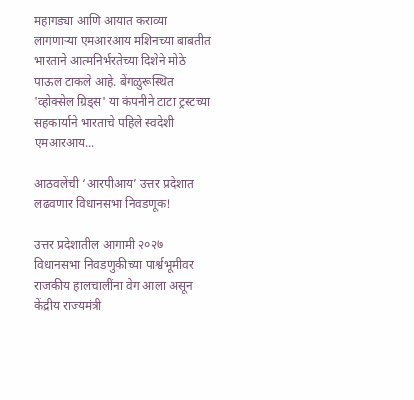महागड्या आणि आयात कराव्या लागणाऱ्या एमआरआय मशिनच्या बाबतीत भारताने आत्मनिर्भरतेच्या दिशेने मोठे पाऊल टाकले आहे. बेंगळुरूस्थित 'व्होक्सेल ग्रिड्स' या कंपनीने टाटा ट्रस्टच्या सहकार्याने भारताचे पहिले स्वदेशी एमआरआय...

आठवलेंची ‘आरपीआय’ उत्तर प्रदेशात लढवणार विधानसभा निवडणूक!

उत्तर प्रदेशातील आगामी २०२७ विधानसभा निवडणुकीच्या पार्श्वभूमीवर राजकीय हालचालींना वेग आला असून केंद्रीय राज्यमंत्री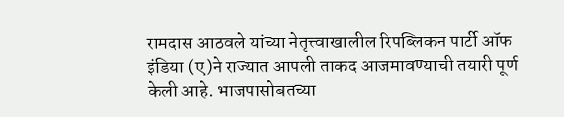रामदास आठवले यांच्या नेतृत्त्वाखालील रिपब्लिकन पार्टी ऑफ इंडिया (ए)ने राज्यात आपली ताकद आजमावण्याची तयारी पूर्ण केली आहे. भाजपासोबतच्या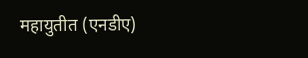महायुतीत (एनडीए)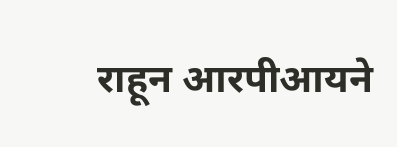राहून आरपीआयने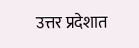उत्तर प्रदेशात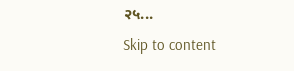२५...
Skip to content